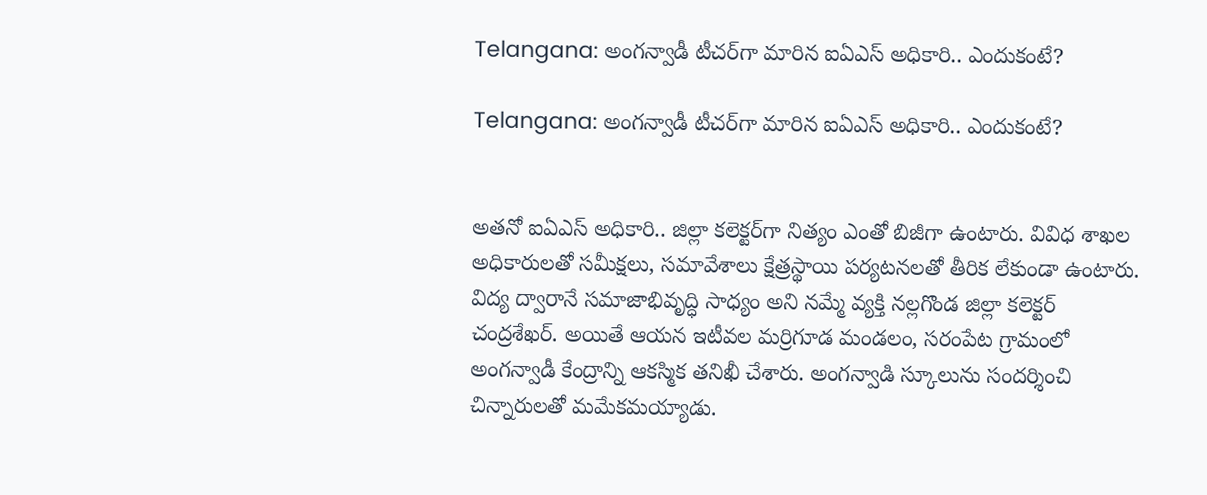Telangana: అంగన్వాడీ టీచర్‌గా మారిన ఐఏఎస్ అధికారి.. ఎందుకంటే?

Telangana: అంగన్వాడీ టీచర్‌గా మారిన ఐఏఎస్ అధికారి.. ఎందుకంటే?


అతనో ఐఏఎస్ అధికారి.. జిల్లా కలెక్టర్‌గా నిత్యం ఎంతో బిజీగా ఉంటారు. వివిధ శాఖల అధికారులతో సమీక్షలు, సమావేశాలు క్షేత్రస్థాయి పర్యటనలతో తీరిక లేకుండా ఉంటారు. విద్య ద్వారానే సమాజాభివృద్ధి సాధ్యం అని నమ్మే వ్యక్తి నల్లగొండ జిల్లా కలెక్టర్ చంద్రశేఖర్. అయితే ఆయన ఇటీవల మర్రిగూడ మండలం, సరంపేట గ్రామంలో అంగన్వాడీ కేంద్రాన్ని ఆకస్మిక తనిఖీ చేశారు. అంగన్వాడి స్కూలును సందర్శించి చిన్నారులతో మమేకమయ్యాడు.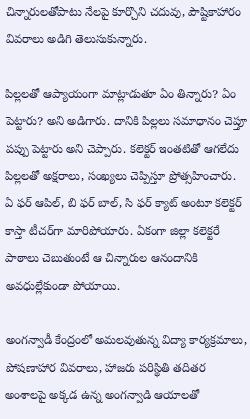చిన్నారులతోపాటు నేలపై కూర్చొని చదువు, పౌష్టికాహారం వివరాలు అడిగి తెలుసుకున్నారు.

పిల్లలతో ఆప్యాయంగా మాట్లాడుతూ ఏం తిన్నారు? ఏం పెట్టారు? అని అడిగారు. దానికి పిల్లలు సమాధానం చెప్తూ పప్పు పెట్టారు అని చెప్పారు. కలెక్టర్ ఇంతటితో ఆగలేదు పిల్లలతో అక్షరాలు, సంఖ్యలు చెప్పిస్తూ ప్రోత్సహించారు. ఏ ఫర్ ఆపిల్, బి ఫర్ బాల్, సి ఫర్ క్యాట్ అంటూ కలెక్టర్ కాస్తా టీచర్‌గా మారిపోయారు. ఏకంగా జిల్లా కలెక్టరే పాఠాలు చెబుతుంటే ఆ చిన్నారుల ఆనందానికి అవధుల్లేకుండా పోయాయి.

అంగన్వాడీ కేంద్రంలో అమలవుతున్న విద్యా కార్యక్రమాలు, పోషణాహార వివరాలు, హాజరు పరిస్థితి తదితర అంశాలపై అక్కడ ఉన్న అంగన్వాడి ఆయాలతో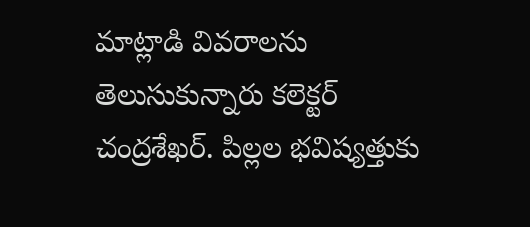మాట్లాడి వివరాలను తెలుసుకున్నారు కలెక్టర్ చంద్రశేఖర్. పిల్లల భవిష్యత్తుకు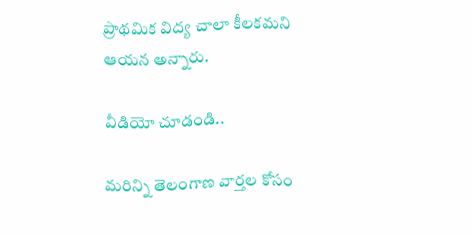ప్రాథమిక విద్య చాలా కీలకమని ఆయన అన్నారు.

వీడియో చూడండి..

మరిన్ని తెలంగాణ వార్తల కోసం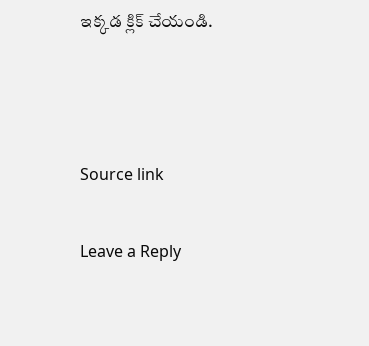ఇక్కడ క్లిక్ చేయండి.



Source link

Leave a Reply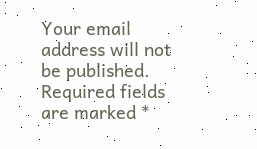Your email address will not be published. Required fields are marked *